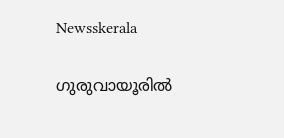Newsskerala

ഗുരുവായൂരില്‍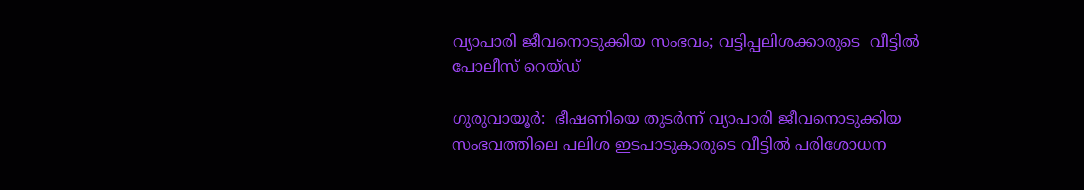വ്യാപാരി ജീവനൊടുക്കിയ സംഭവം; വട്ടിപ്പലിശക്കാരുടെ  വീട്ടില്‍ പോലീസ് റെയ്ഡ്

ഗുരുവായൂര്‍:  ഭീഷണിയെ തുടര്‍ന്ന് വ്യാപാരി ജീവനൊടുക്കിയ സംഭവത്തിലെ പലിശ ഇടപാടുകാരുടെ വീട്ടില്‍ പരിശോധന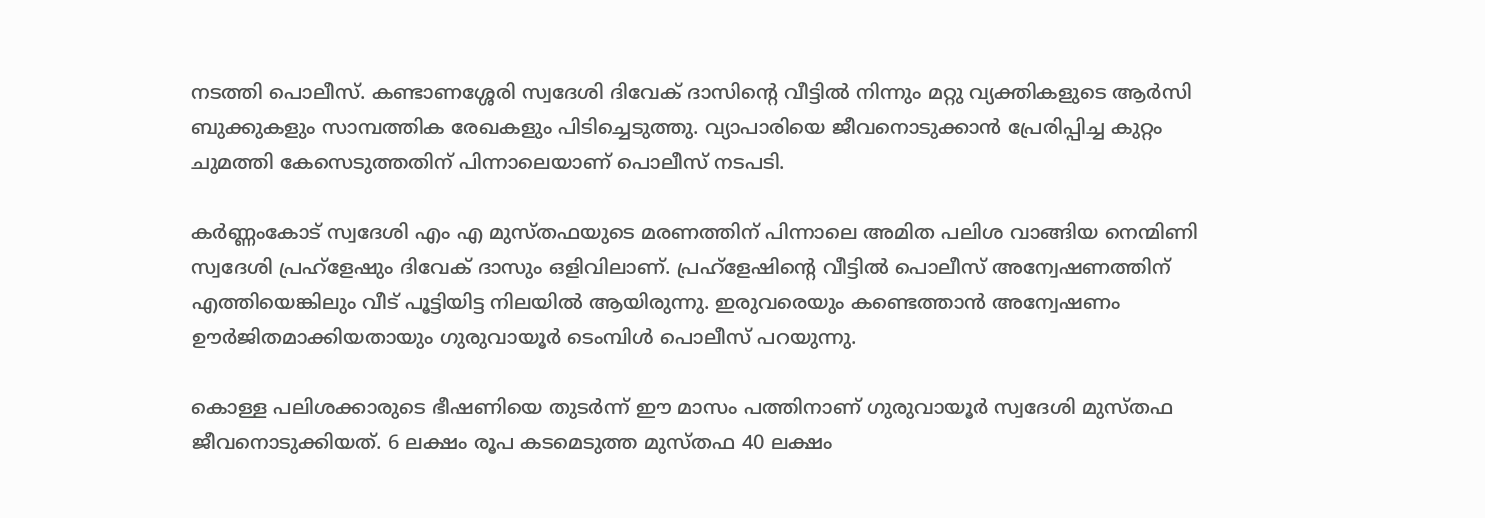നടത്തി പൊലീസ്. കണ്ടാണശ്ശേരി സ്വദേശി ദിവേക് ദാസിന്റെ വീട്ടില്‍ നിന്നും മറ്റു വ്യക്തികളുടെ ആര്‍സി ബുക്കുകളും സാമ്പത്തിക രേഖകളും പിടിച്ചെടുത്തു. വ്യാപാരിയെ ജീവനൊടുക്കാന്‍ പ്രേരിപ്പിച്ച കുറ്റം ചുമത്തി കേസെടുത്തതിന് പിന്നാലെയാണ് പൊലീസ് നടപടി.

കര്‍ണ്ണംകോട് സ്വദേശി എം എ മുസ്തഫയുടെ മരണത്തിന് പിന്നാലെ അമിത പലിശ വാങ്ങിയ നെന്മിണി സ്വദേശി പ്രഹ്ളേഷും ദിവേക് ദാസും ഒളിവിലാണ്. പ്രഹ്ളേഷിന്റെ വീട്ടില്‍ പൊലീസ് അന്വേഷണത്തിന് എത്തിയെങ്കിലും വീട് പൂട്ടിയിട്ട നിലയില്‍ ആയിരുന്നു. ഇരുവരെയും കണ്ടെത്താന്‍ അന്വേഷണം ഊര്‍ജിതമാക്കിയതായും ഗുരുവായൂര്‍ ടെംമ്പിള്‍ പൊലീസ് പറയുന്നു.

കൊള്ള പലിശക്കാരുടെ ഭീഷണിയെ തുടര്‍ന്ന് ഈ മാസം പത്തിനാണ് ഗുരുവായൂര്‍ സ്വദേശി മുസ്തഫ ജീവനൊടുക്കിയത്. 6 ലക്ഷം രൂപ കടമെടുത്ത മുസ്തഫ 40 ലക്ഷം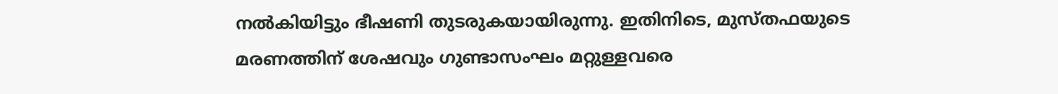നല്‍കിയിട്ടും ഭീഷണി തുടരുകയായിരുന്നു. ഇതിനിടെ, മുസ്തഫയുടെ മരണത്തിന് ശേഷവും ഗുണ്ടാസംഘം മറ്റുള്ളവരെ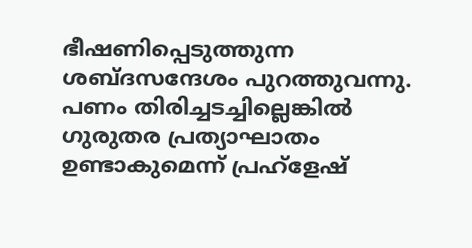ഭീഷണിപ്പെടുത്തുന്ന ശബ്ദസന്ദേശം പുറത്തുവന്നു. പണം തിരിച്ചടച്ചില്ലെങ്കില്‍ ഗുരുതര പ്രത്യാഘാതം ഉണ്ടാകുമെന്ന് പ്രഹ്ളേഷ്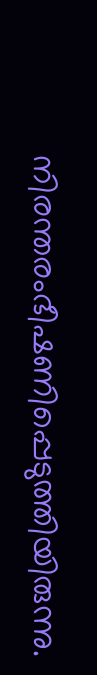നിരന്തരംഭീഷണിപ്പെടുത്തിയിരുന്നു.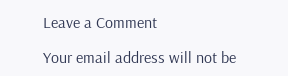Leave a Comment

Your email address will not be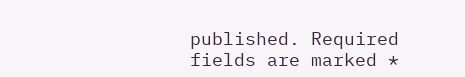published. Required fields are marked *